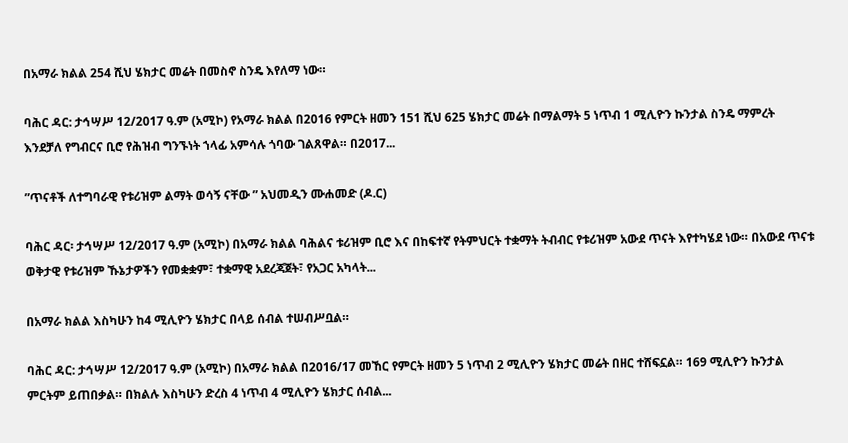በአማራ ክልል 254 ሺህ ሄክታር መሬት በመስኖ ስንዴ እየለማ ነው።

ባሕር ዳር: ታኅሣሥ 12/2017 ዓ.ም (አሚኮ) የአማራ ክልል በ2016 የምርት ዘመን 151 ሺህ 625 ሄክታር መሬት በማልማት 5 ነጥብ 1 ሚሊዮን ኩንታል ስንዴ ማምረት እንደቻለ የግብርና ቢሮ የሕዝብ ግንኙነት ኀላፊ አምሳሉ ጎባው ገልጸዋል። በ2017...

”ጥናቶች ለተግባራዊ የቱሪዝም ልማት ወሳኝ ናቸው ” አህመዲን ሙሐመድ (ዶ.ር)

ባሕር ዳር፡ ታኅሣሥ 12/2017 ዓ.ም (አሚኮ) በአማራ ክልል ባሕልና ቱሪዝም ቢሮ እና በከፍተኛ የትምህርት ተቋማት ትብብር የቱሪዝም አውደ ጥናት እየተካሄደ ነው። በአውደ ጥናቱ ወቅታዊ የቱሪዝም ኹኔታዎችን የመቋቋም፣ ተቋማዊ አደረጃጀት፣ የአጋር አካላት...

በአማራ ክልል እስካሁን ከ4 ሚሊዮን ሄክታር በላይ ሰብል ተሠብሥቧል።

ባሕር ዳር: ታኅሣሥ 12/2017 ዓ.ም (አሚኮ) በአማራ ክልል በ2016/17 መኸር የምርት ዘመን 5 ነጥብ 2 ሚሊዮን ሄክታር መሬት በዘር ተሸፍኗል። 169 ሚሊዮን ኩንታል ምርትም ይጠበቃል። በክልሉ እስካሁን ድረስ 4 ነጥብ 4 ሚሊዮን ሄክታር ሰብል...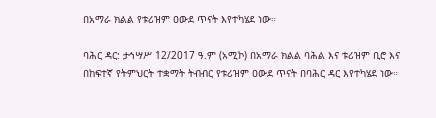በአማራ ክልል የቱሪዝም ዐውደ ጥናት እየተካሄደ ነው።

ባሕር ዳር: ታኅሣሥ 12/2017 ዓ.ም (አሚኮ) በአማራ ክልል ባሕል እና ቱሪዝም ቢሮ እና በከፍተኛ የትምህርት ተቋማት ትብብር የቱሪዝም ዐውደ ጥናት በባሕር ዳር እየተካሄደ ነው።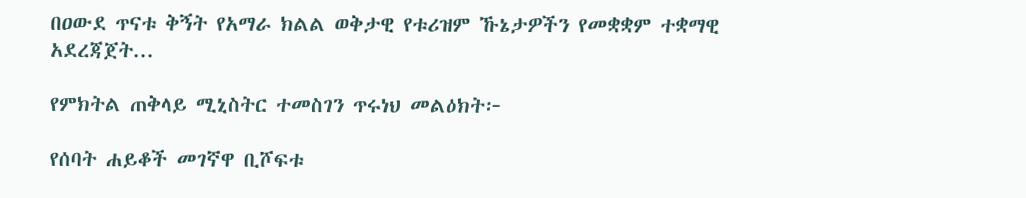በዐውደ ጥናቱ ቅኝት የአማራ ክልል ወቅታዊ የቱሪዝም ኹኔታዎችን የመቋቋም ተቋማዊ አደረጃጀት...

የምክትል ጠቅላይ ሚኒስትር ተመስገን ጥሩነህ መልዕክት፦

የሰባት ሐይቆች መገኛዋ ቢሾፍቱ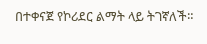በተቀናጀ የኮሪደር ልማት ላይ ትገኛለች።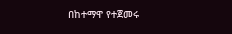በከተማዋ የተጀመሩ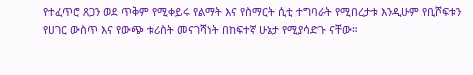የተፈጥሮ ጸጋን ወደ ጥቅም የሚቀይሩ የልማት እና የስማርት ሲቲ ተግባራት የሚበረታቱ እንዲሁም የቢሾፍቱን የሀገር ውስጥ እና የውጭ ቱሪስት መናገሻነት በከፍተኛ ሁኔታ የሚያሳድጉ ናቸው።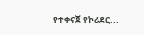የተቀናጀ የኮሪደር...